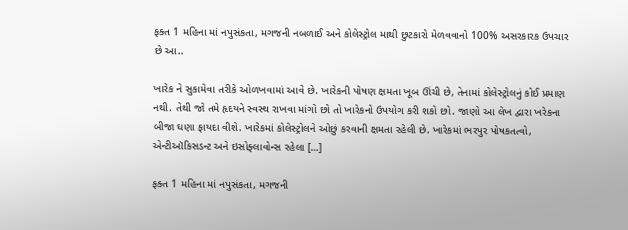ફક્ત 1 મહિના માં નપુસંકતા, મગજની નબળાઈ અને કોલેસ્ટ્રોલ માથી છુટકારો મેળવવાનો 100% અસરકારક ઉપચાર છે આ..

ખારેક ને સુકામેવા તરીકે ઓળખવામાં આવે છે. ખારેકની પોષણ ક્ષમતા ખૂબ ઊંચી છે, તેનામાં કોલેસ્ટ્રોલનું કોઈ પ્રમાણ નથી. તેથી જો તમે હૃદયને સ્વસ્થ રાખવા માંગો છો તો ખારેકનો ઉપયોગ કરી શકો છો. જાણો આ લેખ દ્વારા ખરેકના બીજા ઘણા ફાયદા વીશે. ખારેકમાં કોલેસ્ટ્રોલને ઓછું કરવાની ક્ષમતા રહેલી છે. ખારેકમાં ભરપુર પોષકતત્વો, એન્ટીઑકિસડન્ટ અને ઇસોફ્લાવોન્સ રહેલા […]

ફક્ત 1 મહિના માં નપુસંકતા, મગજની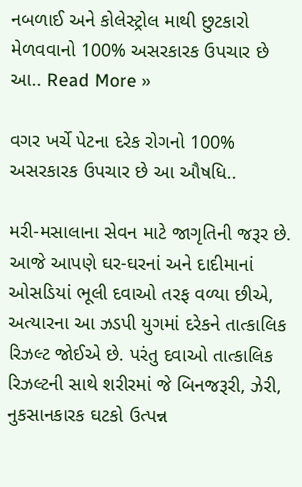નબળાઈ અને કોલેસ્ટ્રોલ માથી છુટકારો મેળવવાનો 100% અસરકારક ઉપચાર છે આ.. Read More »

વગર ખર્ચે પેટના દરેક રોગનો 100% અસરકારક ઉપચાર છે આ ઔષધિ..

મરી-મસાલાના સેવન માટે જાગૃતિની જરૂર છે. આજે આપણે ઘર-ઘરનાં અને દાદીમાનાં ઓસડિયાં ભૂલી દવાઓ તરફ વળ્યા છીએ, અત્યારના આ ઝડપી યુગમાં દરેકને તાત્કાલિક રિઝલ્ટ જોઈએ છે. પરંતુ દવાઓ તાત્કાલિક રિઝલ્ટની સાથે શરીરમાં જે બિનજરૂરી, ઝેરી, નુકસાનકારક ઘટકો ઉત્પન્ન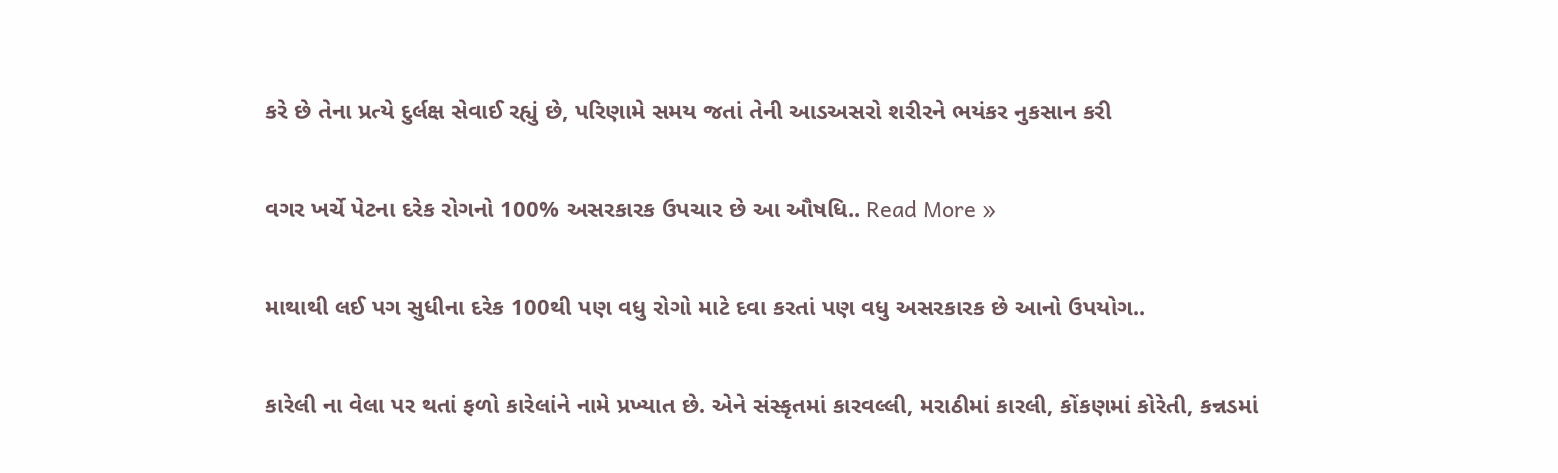કરે છે તેના પ્રત્યે દુર્લક્ષ સેવાઈ રહ્યું છે, પરિણામે સમય જતાં તેની આડઅસરો શરીરને ભયંકર નુકસાન કરી

વગર ખર્ચે પેટના દરેક રોગનો 100% અસરકારક ઉપચાર છે આ ઔષધિ.. Read More »

માથાથી લઈ પગ સુધીના દરેક 100થી પણ વધુ રોગો માટે દવા કરતાં પણ વધુ અસરકારક છે આનો ઉપયોગ..

કારેલી ના વેલા પર થતાં ફળો કારેલાંને નામે પ્રખ્યાત છે. એને સંસ્કૃતમાં કારવલ્લી, મરાઠીમાં કારલી, કોંકણમાં કોરેતી, કન્નડમાં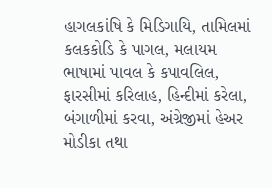હાગલકાંષિ કે મિડિગાયિ, તામિલમાં કલકકોડિ કે પાગલ, મલાયમ ભાષામાં પાવલ કે કપાવલિલ, ફારસીમાં કરિલાહ, હિન્દીમાં કરેલા, બંગાળીમાં કરવા, અંગ્રેજીમાં હેઅર મોડીકા તથા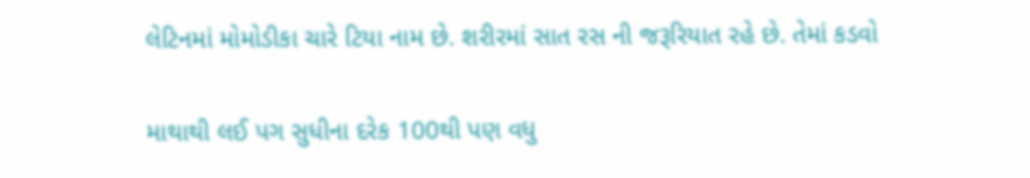લેટિનમાં મોમોડીકા ચારે ટિયા નામ છે. શરીરમાં સાત રસ ની જરૂરિયાત રહે છે. તેમાં કડવો

માથાથી લઈ પગ સુધીના દરેક 100થી પણ વધુ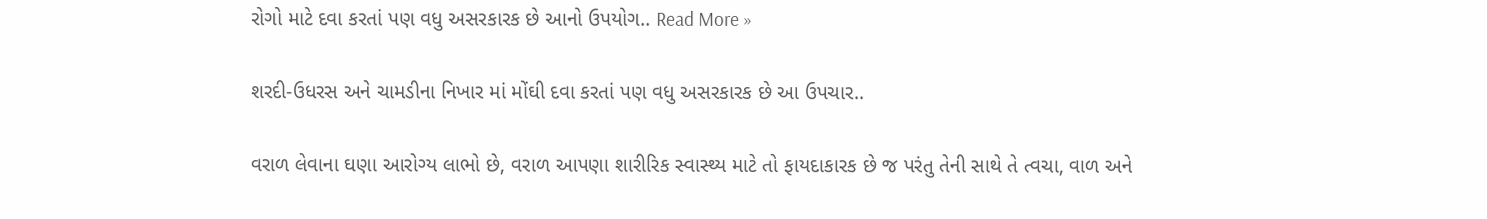રોગો માટે દવા કરતાં પણ વધુ અસરકારક છે આનો ઉપયોગ.. Read More »

શરદી-ઉધરસ અને ચામડીના નિખાર માં મોંઘી દવા કરતાં પણ વધુ અસરકારક છે આ ઉપચાર..

વરાળ લેવાના ઘણા આરોગ્ય લાભો છે, વરાળ આપણા શારીરિક સ્વાસ્થ્ય માટે તો ફાયદાકારક છે જ પરંતુ તેની સાથે તે ત્વચા, વાળ અને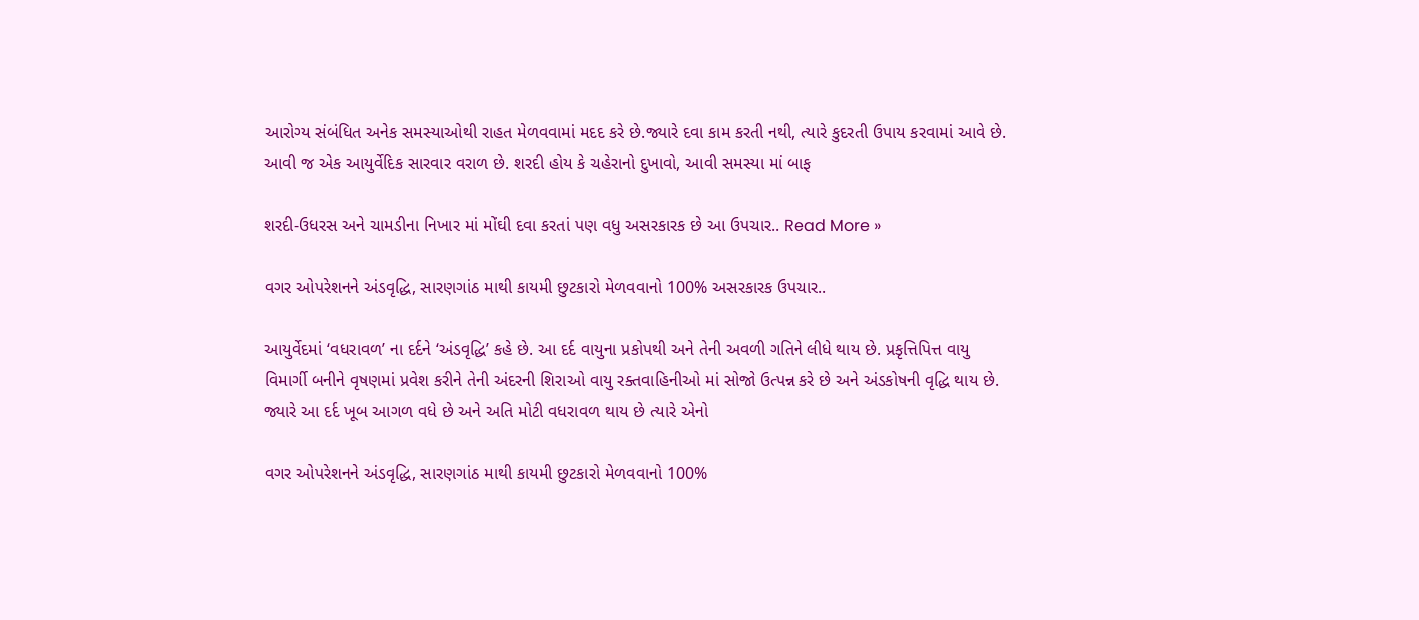આરોગ્ય સંબંધિત અનેક સમસ્યાઓથી રાહત મેળવવામાં મદદ કરે છે.જ્યારે દવા કામ કરતી નથી, ત્યારે કુદરતી ઉપાય કરવામાં આવે છે. આવી જ એક આયુર્વેદિક સારવાર વરાળ છે. શરદી હોય કે ચહેરાનો દુખાવો, આવી સમસ્યા માં બાફ

શરદી-ઉધરસ અને ચામડીના નિખાર માં મોંઘી દવા કરતાં પણ વધુ અસરકારક છે આ ઉપચાર.. Read More »

વગર ઓપરેશનને અંડવૃદ્ધિ, સારણગાંઠ માથી કાયમી છુટકારો મેળવવાનો 100% અસરકારક ઉપચાર..

આયુર્વેદમાં ‘વધરાવળ’ ના દર્દને ‘અંડવૃદ્ધિ’ કહે છે. આ દર્દ વાયુના પ્રકોપથી અને તેની અવળી ગતિને લીધે થાય છે. પ્રકૃત્તિપિત્ત વાયુ વિમાર્ગી બનીને વૃષણમાં પ્રવેશ કરીને તેની અંદરની શિરાઓ વાયુ રક્તવાહિનીઓ માં સોજો ઉત્પન્ન કરે છે અને અંડકોષની વૃદ્ધિ થાય છે. જ્યારે આ દર્દ ખૂબ આગળ વધે છે અને અતિ મોટી વધરાવળ થાય છે ત્યારે એનો

વગર ઓપરેશનને અંડવૃદ્ધિ, સારણગાંઠ માથી કાયમી છુટકારો મેળવવાનો 100%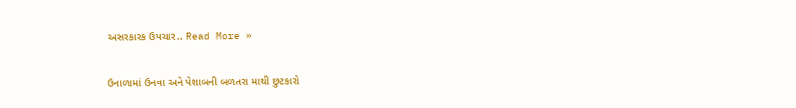અસરકારક ઉપચાર.. Read More »

ઉનાળામાં ઉનવા અને પેશાબની બળતરા માથી છુટકારો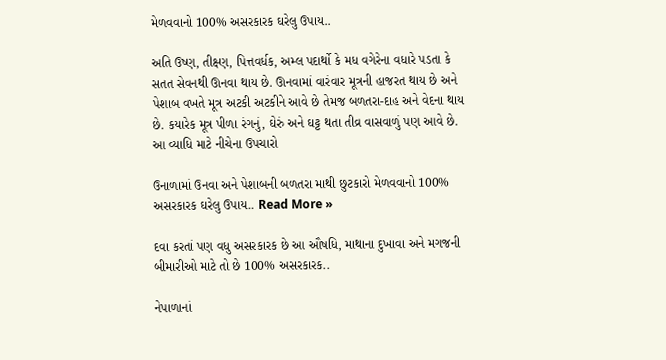મેળવવાનો 100% અસરકારક ઘરેલુ ઉપાય..

અતિ ઉષ્ણ, તીક્ષ્ણ, પિત્તવર્ધક, અમ્લ પદાર્થો કે મધ વગેરેના વધારે પડતા કે સતત સેવનથી ઊનવા થાય છે. ઊનવામાં વારંવાર મૂત્રની હાજરત થાય છે અને પેશાબ વખતે મૂત્ર અટકી અટકીને આવે છે તેમજ બળતરા-દાહ અને વેદના થાય છે. કયારેક મૂત્ર પીળા રંગનું, ઘેરું અને ઘટ્ટ થતા તીવ્ર વાસવાળું પણ આવે છે. આ વ્યાધિ માટે નીચેના ઉપચારો

ઉનાળામાં ઉનવા અને પેશાબની બળતરા માથી છુટકારો મેળવવાનો 100% અસરકારક ઘરેલુ ઉપાય.. Read More »

દવા કરતાં પણ વધુ અસરકારક છે આ ઔષધિ, માથાના દુખાવા અને મગજની બીમારીઓ માટે તો છે 100% અસરકારક..

નેપાળાનાં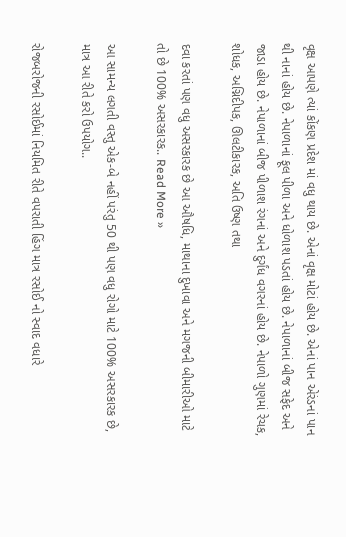વૃક્ષ આપણે ત્યાં કોંકણ પ્રદેશ માં વધુ થાય છે. એનાં વૃક્ષ મોટાં હોય છે. એનાં પાન એરંડનાં પાન થી નાનાં હોય છે. નેપાળાનાં ફૂલ પીળા અને ધોળાશ પડતાં હોય છે. નેપાળાનાં બીજ સફેદ અને જાડા હોય છે. નેપાળાનાં બીજ પીળાશ રંગનાં અને દુર્ગંધ વગરનાં હોય છે. નેપાળો ગુણમાં રેચક, શોધક, અગ્નિદીપક, ઊલટીકારક, અતિ ઉષ્ણ તથા

દવા કરતાં પણ વધુ અસરકારક છે આ ઔષધિ, માથાના દુખાવા અને મગજની બીમારીઓ માટે તો છે 100% અસરકારક.. Read More »

આ સામન્ય લગતી વસ્તુ એક-બે નહીં પરંતુ 50 થી પણ વધુ રોગો માટે 100% અસરકારક છે, માત્ર આ રીતે કરો ઉપયોગ..

રોજબરોજની રસોઈમાં નિયમિત રીતે વપરાતી હિંગ માત્ર રસોઈ નો સ્વાદ વધારે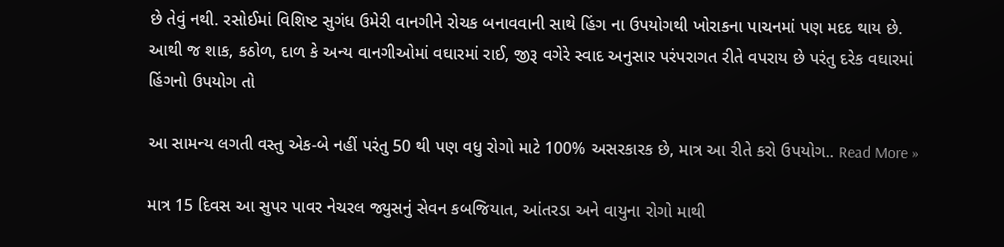છે તેવું નથી. રસોઈમાં વિશિષ્ટ સુગંધ ઉમેરી વાનગીને રોચક બનાવવાની સાથે હિંગ ના ઉપયોગથી ખોરાકના પાચનમાં પણ મદદ થાય છે. આથી જ શાક, કઠોળ, દાળ કે અન્ય વાનગીઓમાં વઘારમાં રાઈ, જીરૂ વગેરે સ્વાદ અનુસાર પરંપરાગત રીતે વપરાય છે પરંતુ દરેક વઘારમાં હિંગનો ઉપયોગ તો

આ સામન્ય લગતી વસ્તુ એક-બે નહીં પરંતુ 50 થી પણ વધુ રોગો માટે 100% અસરકારક છે, માત્ર આ રીતે કરો ઉપયોગ.. Read More »

માત્ર 15 દિવસ આ સુપર પાવર નેચરલ જ્યુસનું સેવન કબજિયાત, આંતરડા અને વાયુના રોગો માથી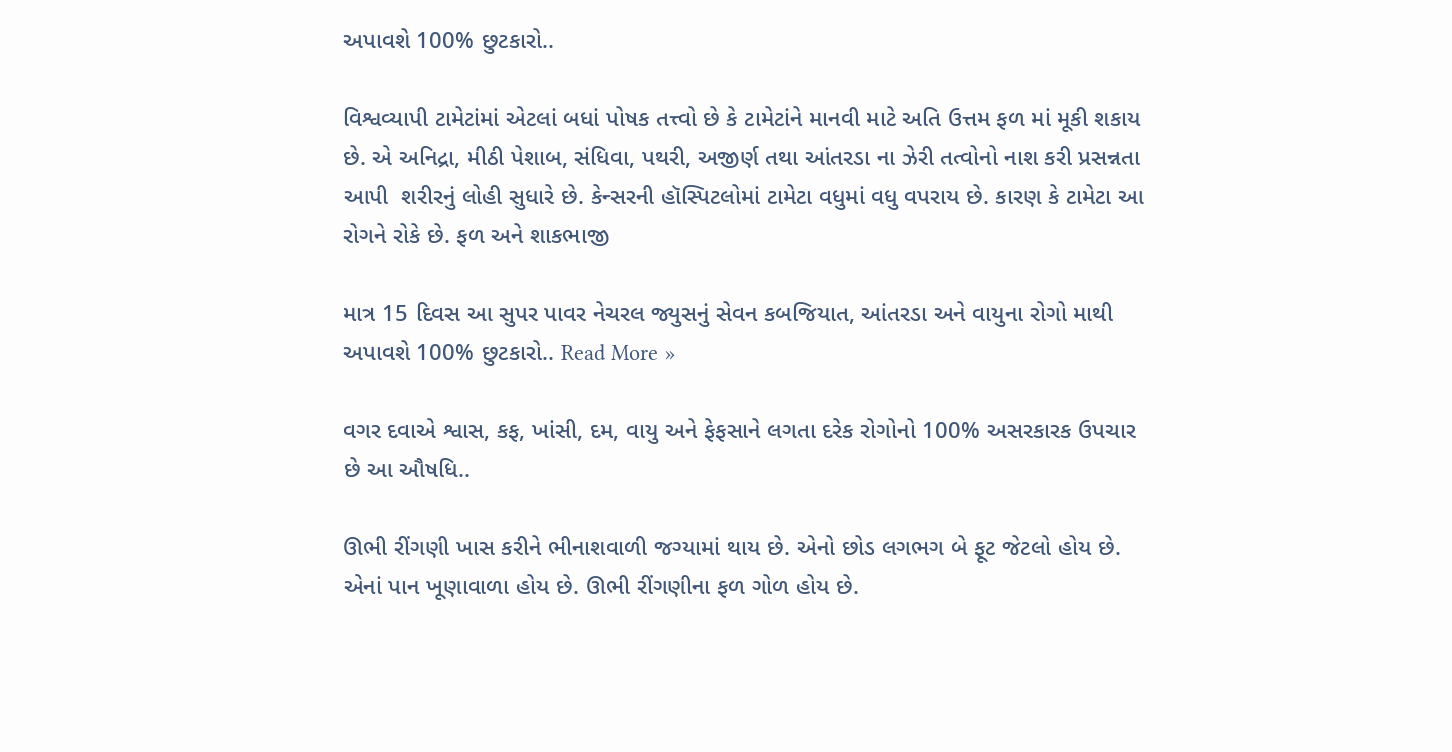અપાવશે 100% છુટકારો..

વિશ્વવ્યાપી ટામેટાંમાં એટલાં બધાં પોષક તત્ત્વો છે કે ટામેટાંને માનવી માટે અતિ ઉત્તમ ફળ માં મૂકી શકાય છે. એ અનિદ્રા, મીઠી પેશાબ, સંધિવા, પથરી, અજીર્ણ તથા આંતરડા ના ઝેરી તત્વોનો નાશ કરી પ્રસન્નતા આપી  શરીરનું લોહી સુધારે છે. કેન્સરની હૉસ્પિટલોમાં ટામેટા વધુમાં વધુ વપરાય છે. કારણ કે ટામેટા આ રોગને રોકે છે. ફળ અને શાકભાજી

માત્ર 15 દિવસ આ સુપર પાવર નેચરલ જ્યુસનું સેવન કબજિયાત, આંતરડા અને વાયુના રોગો માથી અપાવશે 100% છુટકારો.. Read More »

વગર દવાએ શ્વાસ, કફ, ખાંસી, દમ, વાયુ અને ફેફસાને લગતા દરેક રોગોનો 100% અસરકારક ઉપચાર છે આ ઔષધિ..

ઊભી રીંગણી ખાસ કરીને ભીનાશવાળી જગ્યામાં થાય છે. એનો છોડ લગભગ બે ફૂટ જેટલો હોય છે. એનાં પાન ખૂણાવાળા હોય છે. ઊભી રીંગણીના ફળ ગોળ હોય છે.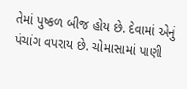તેમાં પુષ્કળ બીજ હોય છે. દેવામાં એનું પંચાંગ વપરાય છે. ચોમાસામાં પાણી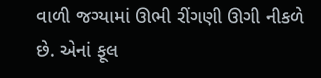વાળી જગ્યામાં ઊભી રીંગણી ઊગી નીકળે છે. એનાં ફૂલ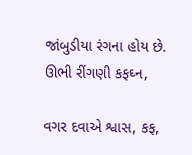જાંબુડીયા રંગના હોય છે. ઊભી રીંગણી કફઘ્ન,

વગર દવાએ શ્વાસ, કફ,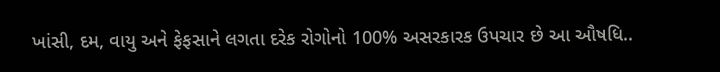ખાંસી, દમ, વાયુ અને ફેફસાને લગતા દરેક રોગોનો 100% અસરકારક ઉપચાર છે આ ઔષધિ..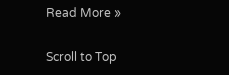Read More »

Scroll to Top